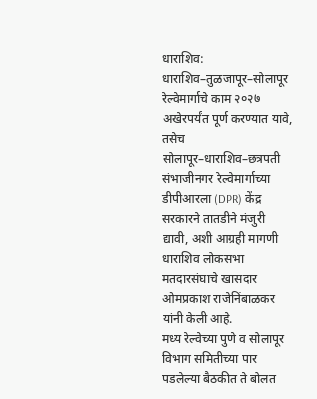धाराशिव: धाराशिव–तुळजापूर–सोलापूर रेल्वेमार्गाचे काम २०२७ अखेरपर्यंत पूर्ण करण्यात यावे, तसेच सोलापूर–धाराशिव–छत्रपती संभाजीनगर रेल्वेमार्गाच्या डीपीआरला (DPR) केंद्र सरकारने तातडीने मंजुरी द्यावी, अशी आग्रही मागणी धाराशिव लोकसभा मतदारसंघाचे खासदार ओमप्रकाश राजेनिंबाळकर यांनी केली आहे.
मध्य रेल्वेच्या पुणे व सोलापूर विभाग समितीच्या पार पडलेल्या बैठकीत ते बोलत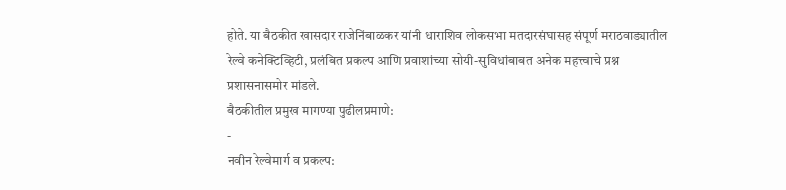होते. या बैठकीत खासदार राजेनिंबाळकर यांनी धाराशिव लोकसभा मतदारसंघासह संपूर्ण मराठवाड्यातील रेल्वे कनेक्टिव्हिटी, प्रलंबित प्रकल्प आणि प्रवाशांच्या सोयी-सुविधांबाबत अनेक महत्त्वाचे प्रश्न प्रशासनासमोर मांडले.
बैठकीतील प्रमुख मागण्या पुढीलप्रमाणे:
-
नवीन रेल्वेमार्ग व प्रकल्प: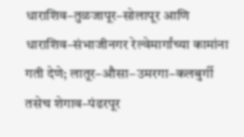धाराशिव–तुळजापूर–सोलापूर आणि धाराशिव–संभाजीनगर रेल्वेमार्गांच्या कामांना गती देणे; लातूर–औसा–उमरगा–कलबुर्गी तसेच शेगाव–पंढरपूर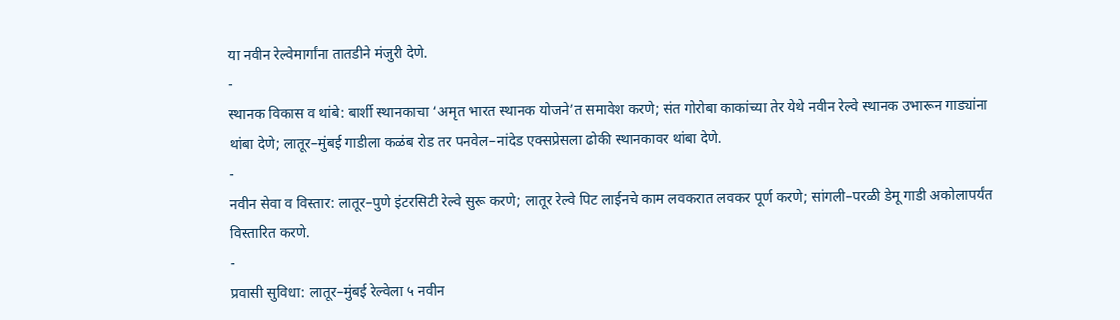या नवीन रेल्वेमार्गांना तातडीने मंजुरी देणे.
-
स्थानक विकास व थांबे: बार्शी स्थानकाचा ‘अमृत भारत स्थानक योजने’त समावेश करणे; संत गोरोबा काकांच्या तेर येथे नवीन रेल्वे स्थानक उभारून गाड्यांना थांबा देणे; लातूर–मुंबई गाडीला कळंब रोड तर पनवेल–नांदेड एक्सप्रेसला ढोकी स्थानकावर थांबा देणे.
-
नवीन सेवा व विस्तार: लातूर–पुणे इंटरसिटी रेल्वे सुरू करणे; लातूर रेल्वे पिट लाईनचे काम लवकरात लवकर पूर्ण करणे; सांगली–परळी डेमू गाडी अकोलापर्यंत विस्तारित करणे.
-
प्रवासी सुविधा: लातूर–मुंबई रेल्वेला ५ नवीन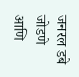जनरल डबे जोडणे आणि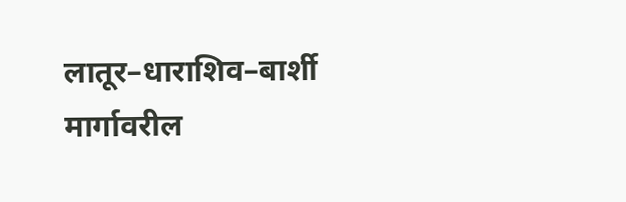लातूर–धाराशिव–बार्शी मार्गावरील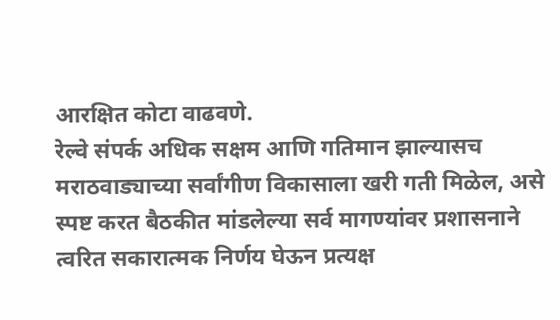आरक्षित कोटा वाढवणे.
रेल्वे संपर्क अधिक सक्षम आणि गतिमान झाल्यासच मराठवाड्याच्या सर्वांगीण विकासाला खरी गती मिळेल, असे स्पष्ट करत बैठकीत मांडलेल्या सर्व मागण्यांवर प्रशासनाने त्वरित सकारात्मक निर्णय घेऊन प्रत्यक्ष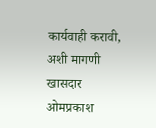कार्यवाही करावी, अशी मागणी खासदार ओमप्रकाश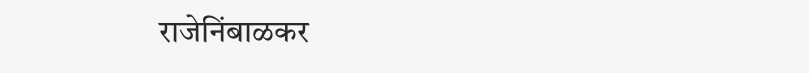राजेनिंबाळकर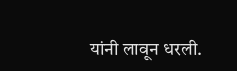यांनी लावून धरली.